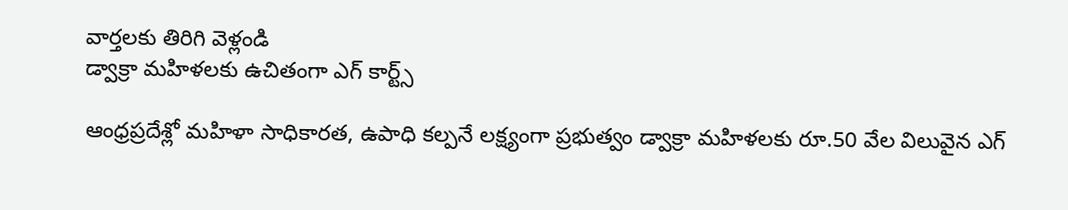వార్తలకు తిరిగి వెళ్లండి
డ్వాక్రా మహిళలకు ఉచితంగా ఎగ్ కార్ట్స్

ఆంధ్రప్రదేశ్లో మహిళా సాధికారత, ఉపాధి కల్పనే లక్ష్యంగా ప్రభుత్వం డ్వాక్రా మహిళలకు రూ.50 వేల విలువైన ఎగ్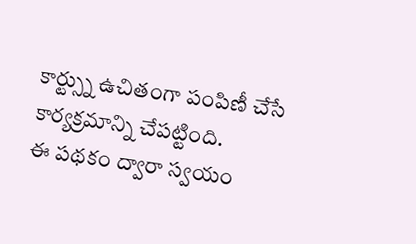కార్ట్స్ను ఉచితంగా పంపిణీ చేసే కార్యక్రమాన్ని చేపట్టింది.
ఈ పథకం ద్వారా స్వయం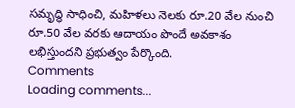సమృద్ధి సాధించి, మహిళలు నెలకు రూ.20 వేల నుంచి రూ.50 వేల వరకు ఆదాయం పొందే అవకాశం లభిస్తుందని ప్రభుత్వం పేర్కొంది.
Comments
Loading comments...